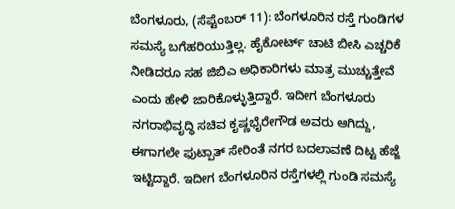ಬೆಂಗಳೂರು, (ಸೆಪ್ಟೆಂಬರ್ 11): ಬೆಂಗಳೂರಿನ ರಸ್ತೆ ಗುಂಡಿಗಳ ಸಮಸ್ಯೆ ಬಗೆಹರಿಯುತ್ತಿಲ್ಲ. ಹೈಕೋರ್ಟ್ ಚಾಟಿ ಬೀಸಿ ಎಚ್ಚರಿಕೆ ನೀಡಿದರೂ ಸಹ ಜಿಬಿಎ ಅಧಿಕಾರಿಗಳು ಮಾತ್ರ ಮುಚ್ಚುತ್ತೇವೆ ಎಂದು ಹೇಳಿ ಜಾರಿಕೊಳ್ಳುತ್ತಿದ್ದಾರೆ. ಇದೀಗ ಬೆಂಗಳೂರು ನಗರಾಭಿವೃದ್ಧಿ ಸಚಿವ ಕೃಷ್ಣಭೈರೇಗೌಡ ಅವರು ಆಗಿದ್ದು, ಈಗಾಗಲೇ ಫುಟ್ಪಾತ್ ಸೇರಿಂತೆ ನಗರ ಬದಲಾವಣೆ ದಿಟ್ಟ ಹೆಜ್ಜೆ ಇಟ್ಟಿದ್ದಾರೆ. ಇದೀಗ ಬೆಂಗಳೂರಿನ ರಸ್ತೆಗಳಲ್ಲಿ ಗುಂಡಿ ಸಮಸ್ಯೆ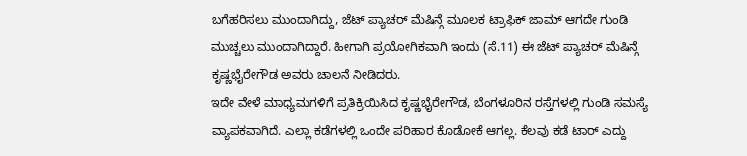ಬಗೆಹರಿಸಲು ಮುಂದಾಗಿದ್ದು, ಜೆಟ್ ಪ್ಯಾಚರ್ ಮೆಷಿನ್ಗೆ ಮೂಲಕ ಟ್ರಾಫಿಕ್ ಜಾಮ್ ಆಗದೇ ಗುಂಡಿ ಮುಚ್ಚಲು ಮುಂದಾಗಿದ್ದಾರೆ. ಹೀಗಾಗಿ ಪ್ರಯೋಗಿಕವಾಗಿ ಇಂದು (ಸೆ.11) ಈ ಜೆಟ್ ಪ್ಯಾಚರ್ ಮೆಷಿನ್ಗೆ ಕೃಷ್ಣಭೈರೇಗೌಡ ಅವರು ಚಾಲನೆ ನೀಡಿದರು.
ಇದೇ ವೇಳೆ ಮಾಧ್ಯಮಗಳಿಗೆ ಪ್ರತಿಕ್ರಿಯಿಸಿದ ಕೃಷ್ಣಭೈರೇಗೌಡ, ಬೆಂಗಳೂರಿನ ರಸ್ತೆಗಳಲ್ಲಿ ಗುಂಡಿ ಸಮಸ್ಯೆ ವ್ಯಾಪಕವಾಗಿದೆ. ಎಲ್ಲಾ ಕಡೆಗಳಲ್ಲಿ ಒಂದೇ ಪರಿಹಾರ ಕೊಡೋಕೆ ಆಗಲ್ಲ. ಕೆಲವು ಕಡೆ ಟಾರ್ ಎದ್ದು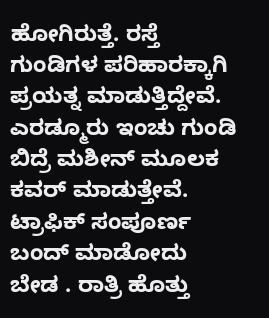ಹೋಗಿರುತ್ತೆ. ರಸ್ತೆ ಗುಂಡಿಗಳ ಪರಿಹಾರಕ್ಕಾಗಿ ಪ್ರಯತ್ನ ಮಾಡುತ್ತಿದ್ದೇವೆ. ಎರಡ್ಮೂರು ಇಂಚು ಗುಂಡಿ ಬಿದ್ರೆ ಮಶೀನ್ ಮೂಲಕ ಕವರ್ ಮಾಡುತ್ತೇವೆ. ಟ್ರಾಫಿಕ್ ಸಂಪೂರ್ಣ ಬಂದ್ ಮಾಡೋದು ಬೇಡ . ರಾತ್ರಿ ಹೊತ್ತು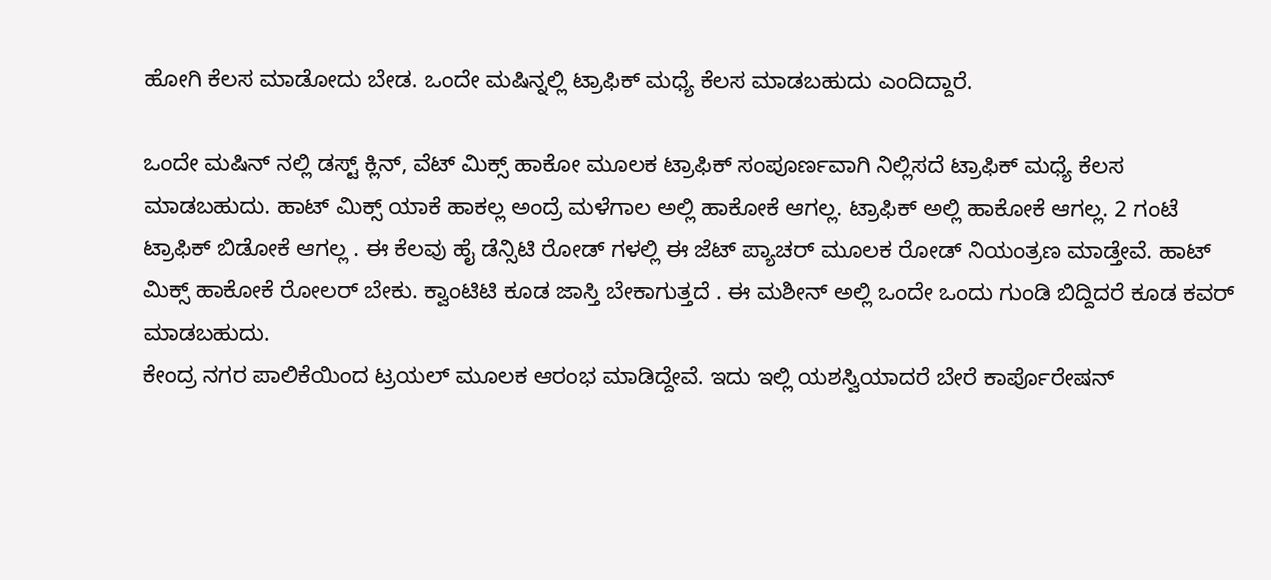ಹೋಗಿ ಕೆಲಸ ಮಾಡೋದು ಬೇಡ. ಒಂದೇ ಮಷಿನ್ನಲ್ಲಿ ಟ್ರಾಫಿಕ್ ಮಧ್ಯೆ ಕೆಲಸ ಮಾಡಬಹುದು ಎಂದಿದ್ದಾರೆ.

ಒಂದೇ ಮಷಿನ್ ನಲ್ಲಿ ಡಸ್ಟ್ ಕ್ಲಿನ್, ವೆಟ್ ಮಿಕ್ಸ್ ಹಾಕೋ ಮೂಲಕ ಟ್ರಾಫಿಕ್ ಸಂಪೂರ್ಣವಾಗಿ ನಿಲ್ಲಿಸದೆ ಟ್ರಾಫಿಕ್ ಮಧ್ಯೆ ಕೆಲಸ ಮಾಡಬಹುದು. ಹಾಟ್ ಮಿಕ್ಸ್ ಯಾಕೆ ಹಾಕಲ್ಲ ಅಂದ್ರೆ ಮಳೆಗಾಲ ಅಲ್ಲಿ ಹಾಕೋಕೆ ಆಗಲ್ಲ. ಟ್ರಾಫಿಕ್ ಅಲ್ಲಿ ಹಾಕೋಕೆ ಆಗಲ್ಲ. 2 ಗಂಟೆ ಟ್ರಾಫಿಕ್ ಬಿಡೋಕೆ ಆಗಲ್ಲ . ಈ ಕೆಲವು ಹೈ ಡೆನ್ಸಿಟಿ ರೋಡ್ ಗಳಲ್ಲಿ ಈ ಜೆಟ್ ಪ್ಯಾಚರ್ ಮೂಲಕ ರೋಡ್ ನಿಯಂತ್ರಣ ಮಾಡ್ತೇವೆ. ಹಾಟ್ ಮಿಕ್ಸ್ ಹಾಕೋಕೆ ರೋಲರ್ ಬೇಕು. ಕ್ವಾಂಟಿಟಿ ಕೂಡ ಜಾಸ್ತಿ ಬೇಕಾಗುತ್ತದೆ . ಈ ಮಶೀನ್ ಅಲ್ಲಿ ಒಂದೇ ಒಂದು ಗುಂಡಿ ಬಿದ್ದಿದರೆ ಕೂಡ ಕವರ್ ಮಾಡಬಹುದು.
ಕೇಂದ್ರ ನಗರ ಪಾಲಿಕೆಯಿಂದ ಟ್ರಯಲ್ ಮೂಲಕ ಆರಂಭ ಮಾಡಿದ್ದೇವೆ. ಇದು ಇಲ್ಲಿ ಯಶಸ್ವಿಯಾದರೆ ಬೇರೆ ಕಾರ್ಪೊರೇಷನ್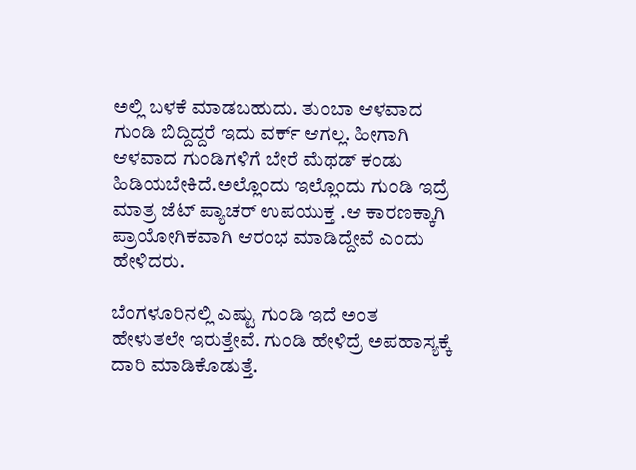ಅಲ್ಲಿ ಬಳಕೆ ಮಾಡಬಹುದು. ತುಂಬಾ ಆಳವಾದ ಗುಂಡಿ ಬಿದ್ದಿದ್ದರೆ ಇದು ವರ್ಕ್ ಆಗಲ್ಲ. ಹೀಗಾಗಿ ಆಳವಾದ ಗುಂಡಿಗಳಿಗೆ ಬೇರೆ ಮೆಥಡ್ ಕಂಡು ಹಿಡಿಯಬೇಕಿದೆ.ಅಲ್ಲೊಂದು ಇಲ್ಲೊಂದು ಗುಂಡಿ ಇದ್ರೆ ಮಾತ್ರ ಜೆಟ್ ಪ್ಯಾಚರ್ ಉಪಯುಕ್ತ .ಆ ಕಾರಣಕ್ಕಾಗಿ ಪ್ರಾಯೋಗಿಕವಾಗಿ ಆರಂಭ ಮಾಡಿದ್ದೇವೆ ಎಂದು ಹೇಳಿದರು.

ಬೆಂಗಳೂರಿನಲ್ಲಿ ಎಷ್ಟು ಗುಂಡಿ ಇದೆ ಅಂತ ಹೇಳುತಲೇ ಇರುತ್ತೇವೆ. ಗುಂಡಿ ಹೇಳಿದ್ರೆ ಅಪಹಾಸ್ಯಕ್ಕೆ ದಾರಿ ಮಾಡಿಕೊಡುತ್ತೆ.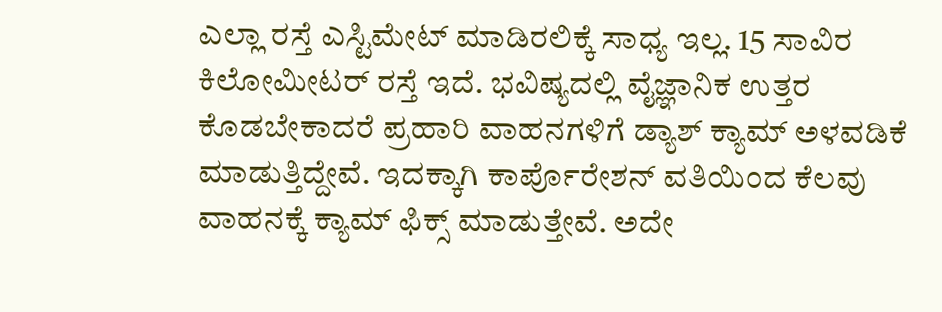ಎಲ್ಲಾ ರಸ್ತೆ ಎಸ್ಟಿಮೇಟ್ ಮಾಡಿರಲಿಕ್ಕೆ ಸಾಧ್ಯ ಇಲ್ಲ. 15 ಸಾವಿರ ಕಿಲೋಮೀಟರ್ ರಸ್ತೆ ಇದೆ. ಭವಿಷ್ಯದಲ್ಲಿ ವೈಜ್ಞಾನಿಕ ಉತ್ತರ ಕೊಡಬೇಕಾದರೆ ಪ್ರಹಾರಿ ವಾಹನಗಳಿಗೆ ಡ್ಯಾಶ್ ಕ್ಯಾಮ್ ಅಳವಡಿಕೆ ಮಾಡುತ್ತಿದ್ದೇವೆ. ಇದಕ್ಕಾಗಿ ಕಾರ್ಪೊರೇಶನ್ ವತಿಯಿಂದ ಕೆಲವು ವಾಹನಕ್ಕೆ ಕ್ಯಾಮ್ ಫಿಕ್ಸ್ ಮಾಡುತ್ತೇವೆ. ಅದೇ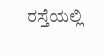ರಸ್ತೆಯಲ್ಲಿ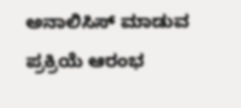ಅನಾಲಿಸಿಸ್ ಮಾಡುವ ಪ್ರಕ್ರಿಯೆ ಆರಂಭ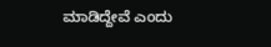ಮಾಡಿದ್ದೇವೆ ಎಂದು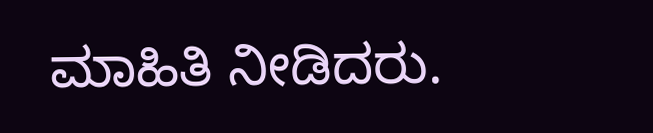ಮಾಹಿತಿ ನೀಡಿದರು.